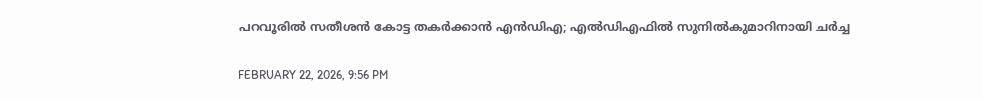പറവൂരിൽ സതീശൻ കോട്ട തകർക്കാൻ എൻഡിഎ; എൽഡിഎഫിൽ സുനിൽകുമാറിനായി ചർച്ച

FEBRUARY 22, 2026, 9:56 PM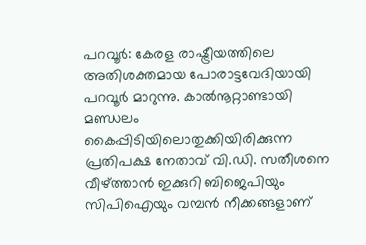പറവൂർ: കേരള രാഷ്ട്രീയത്തിലെ അതിശക്തമായ പോരാട്ടവേദിയായി പറവൂർ മാറുന്നു. കാൽനൂറ്റാണ്ടായി മണ്ഡലം കൈപ്പിടിയിലൊതുക്കിയിരിക്കുന്ന പ്രതിപക്ഷ നേതാവ് വി.ഡി. സതീശനെ വീഴ്ത്താൻ ഇക്കുറി ബിജെപിയും സിപിഐയും വമ്പൻ നീക്കങ്ങളാണ്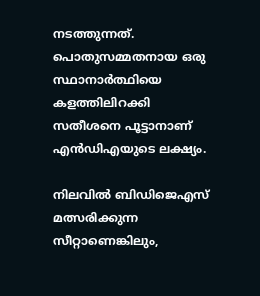നടത്തുന്നത്. പൊതുസമ്മതനായ ഒരു സ്ഥാനാർത്ഥിയെ കളത്തിലിറക്കി സതീശനെ പൂട്ടാനാണ് എൻഡിഎയുടെ ലക്ഷ്യം.

നിലവിൽ ബിഡിജെഎസ് മത്സരിക്കുന്ന സീറ്റാണെങ്കിലും,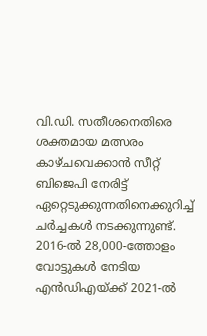വി.ഡി. സതീശനെതിരെ ശക്തമായ മത്സരം കാഴ്ചവെക്കാൻ സീറ്റ് ബിജെപി നേരിട്ട് ഏറ്റെടുക്കുന്നതിനെക്കുറിച്ച് ചർച്ചകൾ നടക്കുന്നുണ്ട്. 2016-ൽ 28,000-ത്തോളം വോട്ടുകൾ നേടിയ എൻഡിഎയ്ക്ക് 2021-ൽ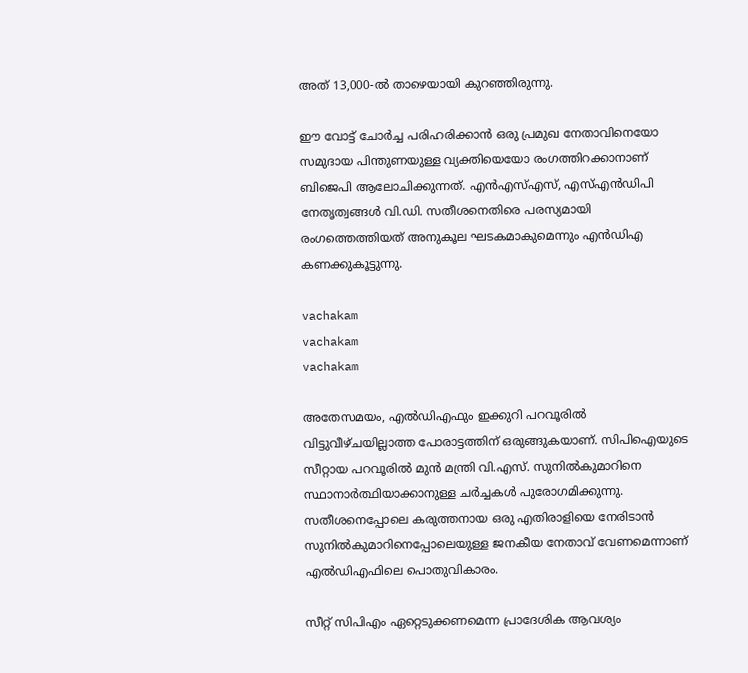അത് 13,000-ൽ താഴെയായി കുറഞ്ഞിരുന്നു.

ഈ വോട്ട് ചോർച്ച പരിഹരിക്കാൻ ഒരു പ്രമുഖ നേതാവിനെയോ സമുദായ പിന്തുണയുള്ള വ്യക്തിയെയോ രംഗത്തിറക്കാനാണ് ബിജെപി ആലോചിക്കുന്നത്. എൻഎസ്എസ്, എസ്എൻഡിപി നേതൃത്വങ്ങൾ വി.ഡി. സതീശനെതിരെ പരസ്യമായി രംഗത്തെത്തിയത് അനുകൂല ഘടകമാകുമെന്നും എൻഡിഎ കണക്കുകൂട്ടുന്നു.

vachakam
vachakam
vachakam

അതേസമയം, എൽഡിഎഫും ഇക്കുറി പറവൂരിൽ വിട്ടുവീഴ്ചയില്ലാത്ത പോരാട്ടത്തിന് ഒരുങ്ങുകയാണ്. സിപിഐയുടെ സീറ്റായ പറവൂരിൽ മുൻ മന്ത്രി വി.എസ്. സുനിൽകുമാറിനെ സ്ഥാനാർത്ഥിയാക്കാനുള്ള ചർച്ചകൾ പുരോഗമിക്കുന്നു. സതീശനെപ്പോലെ കരുത്തനായ ഒരു എതിരാളിയെ നേരിടാൻ സുനിൽകുമാറിനെപ്പോലെയുള്ള ജനകീയ നേതാവ് വേണമെന്നാണ് എൽഡിഎഫിലെ പൊതുവികാരം.

സീറ്റ് സിപിഎം ഏറ്റെടുക്കണമെന്ന പ്രാദേശിക ആവശ്യം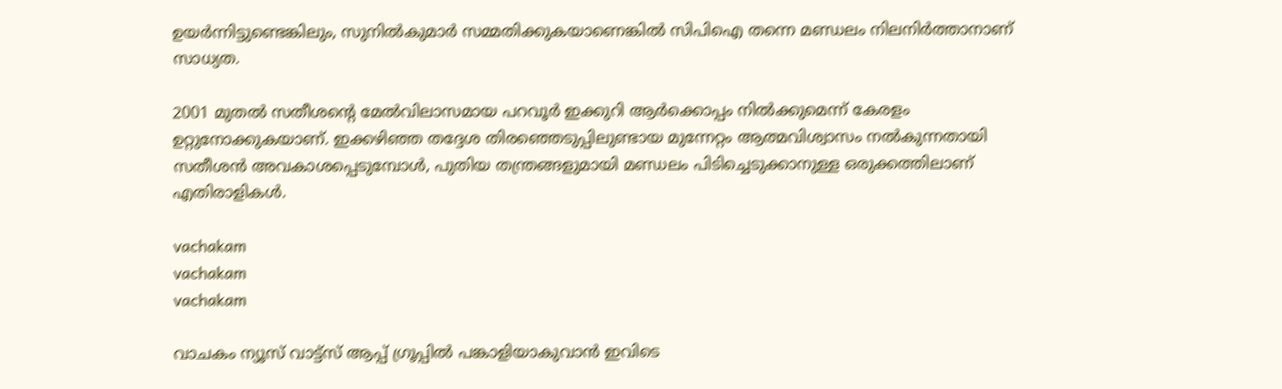ഉയർന്നിട്ടുണ്ടെങ്കിലും, സുനിൽകുമാർ സമ്മതിക്കുകയാണെങ്കിൽ സിപിഐ തന്നെ മണ്ഡലം നിലനിർത്താനാണ് സാധ്യത.

2001 മുതൽ സതീശന്റെ മേൽവിലാസമായ പറവൂർ ഇക്കുറി ആർക്കൊപ്പം നിൽക്കുമെന്ന് കേരളം ഉറ്റുനോക്കുകയാണ്. ഇക്കഴിഞ്ഞ തദ്ദേശ തിരഞ്ഞെടുപ്പിലുണ്ടായ മുന്നേറ്റം ആത്മവിശ്വാസം നൽകുന്നതായി സതീശൻ അവകാശപ്പെടുമ്പോൾ, പുതിയ തന്ത്രങ്ങളുമായി മണ്ഡലം പിടിച്ചെടുക്കാനുള്ള ഒരുക്കത്തിലാണ് എതിരാളികൾ.

vachakam
vachakam
vachakam

വാചകം ന്യൂസ് വാട്ട്സ് ആപ്പ് ഗ്രൂപ്പിൽ പങ്കാളിയാകുവാൻ ഇവിടെ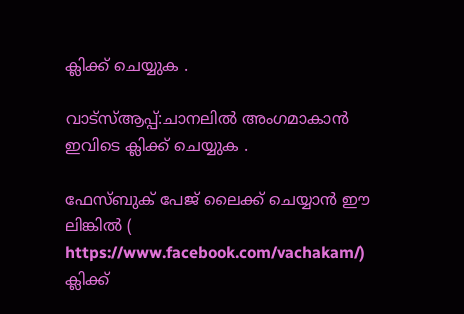ക്ലിക്ക് ചെയ്യുക .

വാട്സ്ആപ്പ്:ചാനലിൽ അംഗമാകാൻ ഇവിടെ ക്ലിക്ക് ചെയ്യുക .

ഫേസ്ബുക് പേജ് ലൈക്ക് ചെയ്യാൻ ഈ ലിങ്കിൽ (
https://www.facebook.com/vachakam/) ക്ലിക്ക്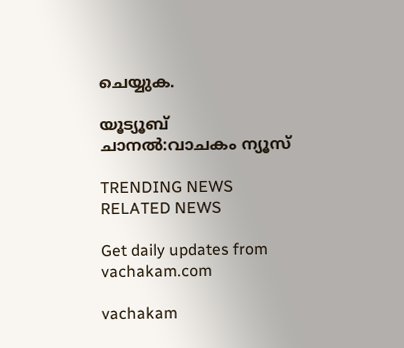ചെയ്യുക.

യൂട്യൂബ് ചാനൽ:വാചകം ന്യൂസ്

TRENDING NEWS
RELATED NEWS

Get daily updates from vachakam.com

vachakam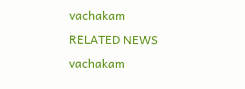vachakam
RELATED NEWS
vachakam